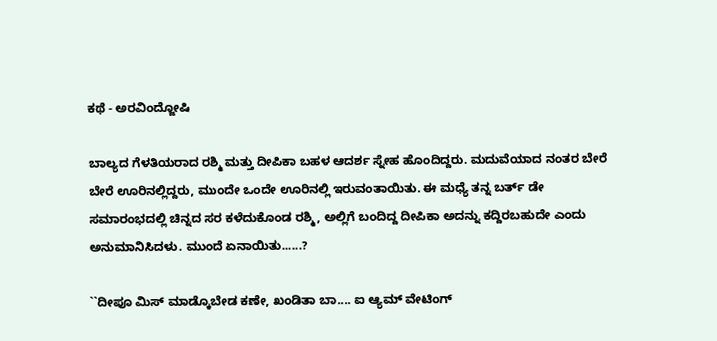ಕಥೆ - ಅರವಿಂದ್ಜೋಷಿ

ಬಾಲ್ಯದ ಗೆಳತಿಯರಾದ ರಶ್ಮಿ ಮತ್ತು ದೀಪಿಕಾ ಬಹಳ ಆದರ್ಶ ಸ್ನೇಹ ಹೊಂದಿದ್ದರು. ಮದುವೆಯಾದ ನಂತರ ಬೇರೆ ಬೇರೆ ಊರಿನಲ್ಲಿದ್ದರು, ಮುಂದೇ ಒಂದೇ ಊರಿನಲ್ಲಿ ಇರುವಂತಾಯಿತು. ಈ ಮಧ್ಯೆ ತನ್ನ ಬರ್ತ್‌ ಡೇ ಸಮಾರಂಭದಲ್ಲಿ ಚಿನ್ನದ ಸರ ಕಳೆದುಕೊಂಡ ರಶ್ಮಿ, ಅಲ್ಲಿಗೆ ಬಂದಿದ್ದ ದೀಪಿಕಾ ಅದನ್ನು ಕದ್ದಿರಬಹುದೇ ಎಂದು ಅನುಮಾನಿಸಿದಳು. ಮುಂದೆ ಏನಾಯಿತು......?

``ದೀಪೂ ಮಿಸ್‌ ಮಾಡ್ಕೊಬೇಡ ಕಣೇ, ಖಂಡಿತಾ ಬಾ.... ಐ ಆ್ಯಮ್ ವೇಟಿಂಗ್‌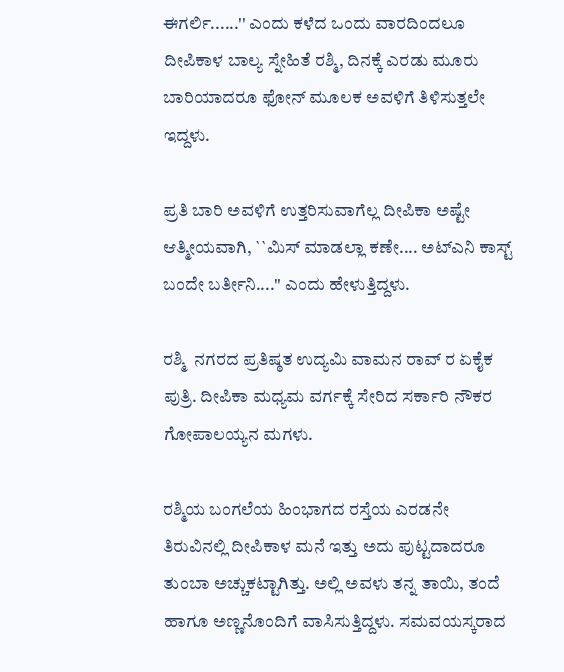ಈಗರ್ಲಿ......'' ಎಂದು ಕಳೆದ ಒಂದು ವಾರದಿಂದಲೂ ದೀಪಿಕಾಳ ಬಾಲ್ಯ ಸ್ನೇಹಿತೆ ರಶ್ಮಿ, ದಿನಕ್ಕೆ ಎರಡು ಮೂರು ಬಾರಿಯಾದರೂ ಫೋನ್‌ ಮೂಲಕ ಅವಳಿಗೆ ತಿಳಿಸುತ್ತಲೇ ಇದ್ದಳು.

ಪ್ರತಿ ಬಾರಿ ಅವಳಿಗೆ ಉತ್ತರಿಸುವಾಗೆಲ್ಲ ದೀಪಿಕಾ ಅಷ್ಟೇ ಆತ್ಮೀಯವಾಗಿ, ``ಮಿಸ್‌ ಮಾಡಲ್ಲಾ ಕಣೇ.... ಅಟ್‌ಎನಿ ಕಾಸ್ಟ್ ಬಂದೇ ಬರ್ತೀನಿ....'' ಎಂದು ಹೇಳುತ್ತಿದ್ದಳು.

ರಶ್ಮಿ  ನಗರದ ಪ್ರತಿಷ್ಠತ ಉದ್ಯಮಿ ವಾಮನ ರಾವ್ ‌ರ ಏಕೈಕ ಪುತ್ರಿ. ದೀಪಿಕಾ ಮಧ್ಯಮ ವರ್ಗಕ್ಕೆ ಸೇರಿದ ಸರ್ಕಾರಿ ನೌಕರ ಗೋಪಾಲಯ್ಯನ ಮಗಳು.

ರಶ್ಮಿಯ ಬಂಗಲೆಯ ಹಿಂಭಾಗದ ರಸ್ತೆಯ ಎರಡನೇ ತಿರುವಿನಲ್ಲಿ ದೀಪಿಕಾಳ ಮನೆ ಇತ್ತು ಅದು ಪುಟ್ಟದಾದರೂ ತುಂಬಾ ಅಚ್ಚುಕಟ್ಟಾಗಿತ್ತು. ಅಲ್ಲಿ ಅವಳು ತನ್ನ ತಾಯಿ, ತಂದೆ ಹಾಗೂ ಅಣ್ಣನೊಂದಿಗೆ ವಾಸಿಸುತ್ತಿದ್ದಳು. ಸಮವಯಸ್ಕರಾದ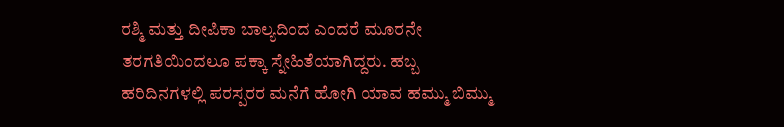ರಶ್ಮಿ ಮತ್ತು ದೀಪಿಕಾ ಬಾಲ್ಯದಿಂದ ಎಂದರೆ ಮೂರನೇ ತರಗತಿಯಿಂದಲೂ ಪಕ್ಕಾ ಸ್ನೇಹಿತೆಯಾಗಿದ್ದರು. ಹಬ್ಬ ಹರಿದಿನಗಳಲ್ಲಿ ಪರಸ್ಪರರ ಮನೆಗೆ ಹೋಗಿ ಯಾವ ಹಮ್ಮು ಬಿಮ್ಮು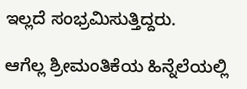ಇಲ್ಲದೆ ಸಂಭ್ರಮಿಸುತ್ತಿದ್ದರು.

ಆಗೆಲ್ಲ ಶ್ರೀಮಂತಿಕೆಯ ಹಿನ್ನೆಲೆಯಲ್ಲಿ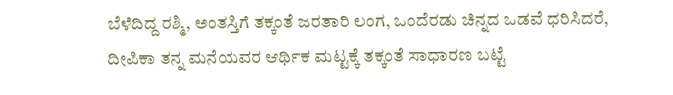ಬೆಳೆದಿದ್ದ ರಶ್ಮಿ, ಅಂತಸ್ತಿಗೆ ತಕ್ಕಂತೆ ಜರತಾರಿ ಲಂಗ, ಒಂದೆರಡು ಚಿನ್ನದ ಒಡವೆ ಧರಿಸಿದರೆ, ದೀಪಿಕಾ ತನ್ನ ಮನೆಯವರ ಆರ್ಥಿಕ ಮಟ್ಟಕ್ಕೆ ತಕ್ಕಂತೆ ಸಾಧಾರಣ ಬಟ್ಟೆ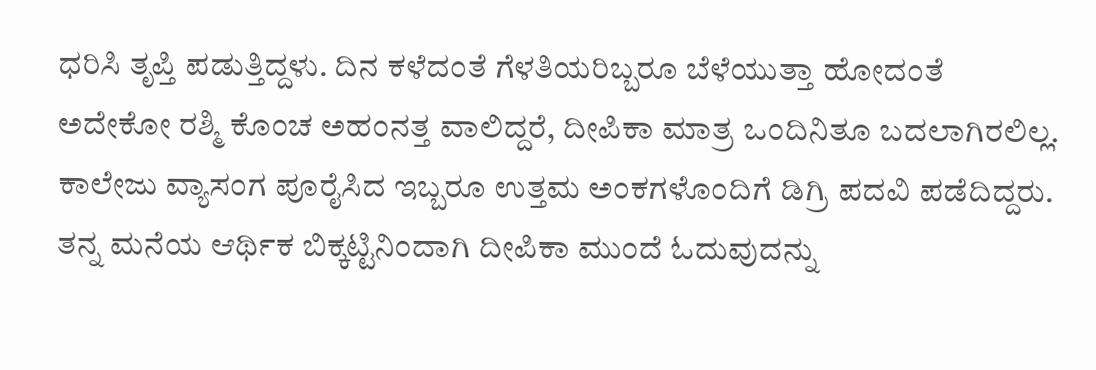ಧರಿಸಿ ತೃಪ್ತಿ ಪಡುತ್ತಿದ್ದಳು. ದಿನ ಕಳೆದಂತೆ ಗೆಳತಿಯರಿಬ್ಬರೂ ಬೆಳೆಯುತ್ತಾ ಹೋದಂತೆ ಅದೇಕೋ ರಶ್ಮಿ ಕೊಂಚ ಅಹಂನತ್ತ ವಾಲಿದ್ದರೆ, ದೀಪಿಕಾ ಮಾತ್ರ ಒಂದಿನಿತೂ ಬದಲಾಗಿರಲಿಲ್ಲ. ಕಾಲೇಜು ವ್ಯಾಸಂಗ ಪೂರೈಸಿದ ಇಬ್ಬರೂ ಉತ್ತಮ ಅಂಕಗಳೊಂದಿಗೆ ಡಿಗ್ರಿ ಪದವಿ ಪಡೆದಿದ್ದರು. ತನ್ನ ಮನೆಯ ಆರ್ಥಿಕ ಬಿಕ್ಕಟ್ಟಿನಿಂದಾಗಿ ದೀಪಿಕಾ ಮುಂದೆ ಓದುವುದನ್ನು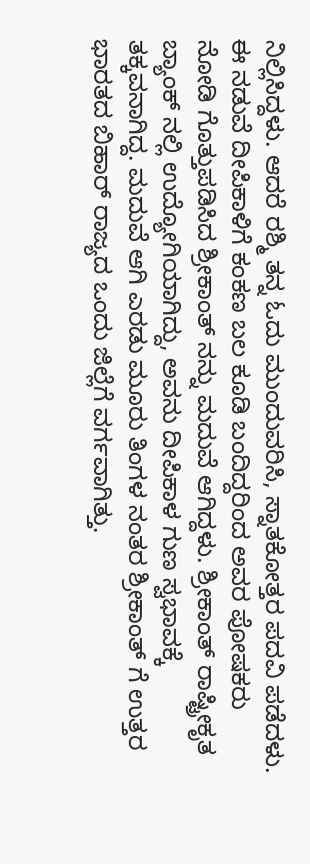ನಿಲ್ಲಿಸಿದ್ದಳು. ಆದರೆ ರಶ್ಮಿ ತನ್ನ ಓದು ಮುಂದುವರಿಸಿ, ಸ್ನಾತಕೋತ್ತರ ಪದವಿ ಪಡೆದಳು. ಈ ನಡುವೆ ದೀಪಿಕಾಳಿಗೆ ಕಂಕಣ ಬಲ ಕೂಡಿ ಬಂದಿದ್ದರಿಂದ ಅವರ ಪೋಷಕರು ನೋಡಿ ಗೊತ್ತುಪಡಿಸಿದ ಶ್ರೀಕಾಂತ್‌ ನನ್ನು ಮದುವೆ ಆಗಿದ್ದಳು. ಶ್ರೀಕಾಂತ್‌ ರಾಷ್ಟ್ರೀಕೃತ ಬ್ಯಾಂಕ್‌ ನಲ್ಲಿ ಉದ್ಯೋಗಿಯಾಗಿದ್ದು, ಅವನು ದೀಪಿಕಾಳ ಗುಣ ಸ್ವಭಾವಕ್ಕೆ ತಕ್ಕವನಾಗಿದ್ದ. ಮದುವೆ ಆಗಿ ಎರಡು ಮೂರು ತಿಂಗಳ ನಂತರ ಶ್ರೀಕಾಂತ್‌ ಗೆ ಉತ್ತರ ಭಾರತದ ಬಿಹಾರ್‌ ರಾಜ್ಯದ ಒಂದು ಜಿಲ್ಲೆಗೆ ವರ್ಗವಾಗಿತ್ತು.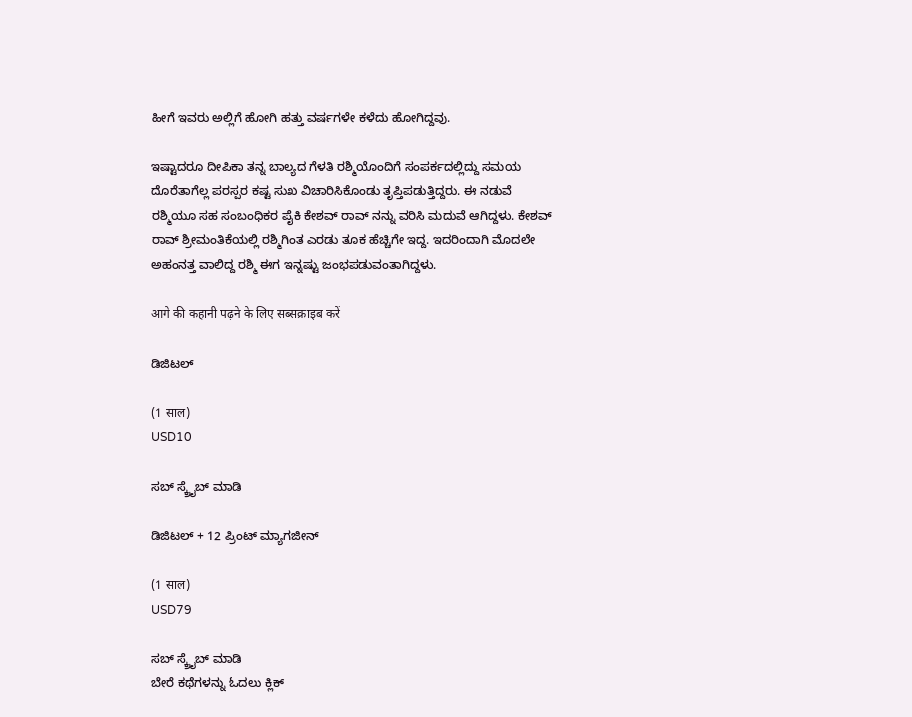ಹೀಗೆ ಇವರು ಅಲ್ಲಿಗೆ ಹೋಗಿ ಹತ್ತು ವರ್ಷಗಳೇ ಕಳೆದು ಹೋಗಿದ್ದವು.

ಇಷ್ಟಾದರೂ ದೀಪಿಕಾ ತನ್ನ ಬಾಲ್ಯದ ಗೆಳತಿ ರಶ್ಮಿಯೊಂದಿಗೆ ಸಂಪರ್ಕದಲ್ಲಿದ್ದು ಸಮಯ ದೊರೆತಾಗೆಲ್ಲ ಪರಸ್ಪರ ಕಷ್ಟ ಸುಖ ವಿಚಾರಿಸಿಕೊಂಡು ತೃಪ್ತಿಪಡುತ್ತಿದ್ದರು. ಈ ನಡುವೆ ರಶ್ಮಿಯೂ ಸಹ ಸಂಬಂಧಿಕರ ಪೈಕಿ ಕೇಶವ್ ರಾವ್ ‌ನನ್ನು ವರಿಸಿ ಮದುವೆ ಆಗಿದ್ದಳು. ಕೇಶವ್ ರಾವ್ ‌ಶ್ರೀಮಂತಿಕೆಯಲ್ಲಿ ರಶ್ಮಿಗಿಂತ ಎರಡು ತೂಕ ಹೆಚ್ಚಿಗೇ ಇದ್ದ. ಇದರಿಂದಾಗಿ ಮೊದಲೇ ಅಹಂನತ್ತ ವಾಲಿದ್ದ ರಶ್ಮಿ ಈಗ ಇನ್ನಷ್ಟು ಜಂಭಪಡುವಂತಾಗಿದ್ದಳು.

आगे की कहानी पढ़ने के लिए सब्सक्राइब करें

ಡಿಜಿಟಲ್

(1 साल)
USD10

ಸಬ್ ಸ್ಕ್ರೈಬ್ ಮಾಡಿ

ಡಿಜಿಟಲ್ + 12 ಪ್ರಿಂಟ್ ಮ್ಯಾಗಜೀನ್

(1 साल)
USD79

ಸಬ್ ಸ್ಕ್ರೈಬ್ ಮಾಡಿ
ಬೇರೆ ಕಥೆಗಳನ್ನು ಓದಲು ಕ್ಲಿಕ್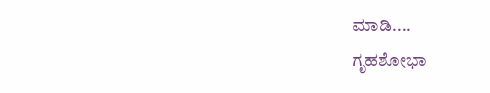ಮಾಡಿ....
ಗೃಹಶೋಭಾ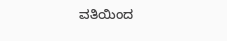ವತಿಯಿಂದ